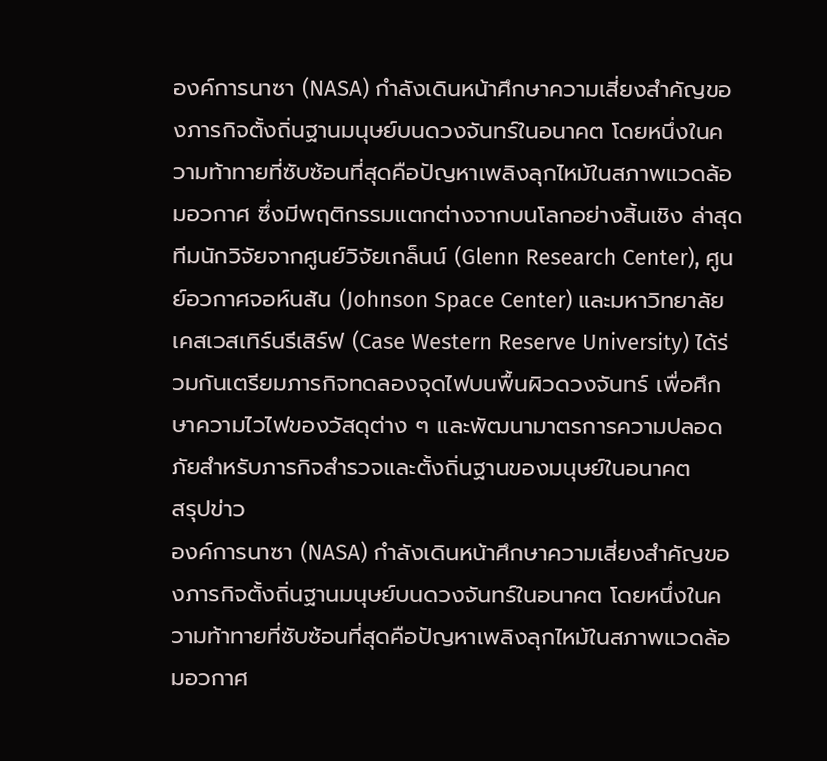องค์การนาซา (NASA) กำลังเดินหน้าศึกษาความเสี่ยงสำคัญของภารกิจตั้งถิ่นฐานมนุษย์บนดวงจันทร์ในอนาคต โดยหนึ่งในความท้าทายที่ซับซ้อนที่สุดคือปัญหาเพลิงลุกไหม้ในสภาพแวดล้อมอวกาศ ซึ่งมีพฤติกรรมแตกต่างจากบนโลกอย่างสิ้นเชิง ล่าสุดทีมนักวิจัยจากศูนย์วิจัยเกล็นน์ (Glenn Research Center), ศูนย์อวกาศจอห์นสัน (Johnson Space Center) และมหาวิทยาลัยเคสเวสเทิร์นรีเสิร์ฟ (Case Western Reserve University) ได้ร่วมกันเตรียมภารกิจทดลองจุดไฟบนพื้นผิวดวงจันทร์ เพื่อศึกษาความไวไฟของวัสดุต่าง ๆ และพัฒนามาตรการความปลอดภัยสำหรับภารกิจสำรวจและตั้งถิ่นฐานของมนุษย์ในอนาคต
สรุปข่าว
องค์การนาซา (NASA) กำลังเดินหน้าศึกษาความเสี่ยงสำคัญของภารกิจตั้งถิ่นฐานมนุษย์บนดวงจันทร์ในอนาคต โดยหนึ่งในความท้าทายที่ซับซ้อนที่สุดคือปัญหาเพลิงลุกไหม้ในสภาพแวดล้อมอวกาศ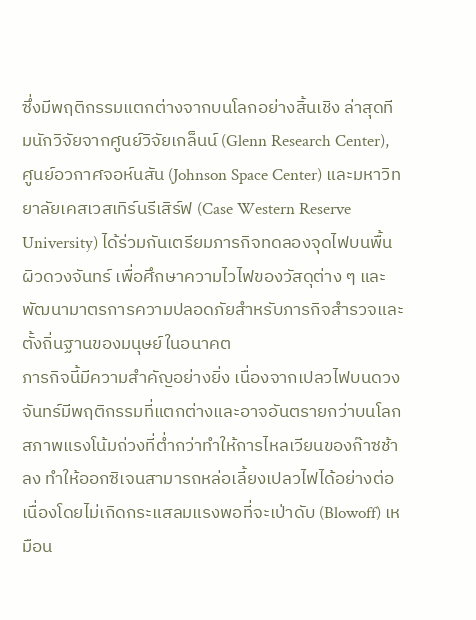ซึ่งมีพฤติกรรมแตกต่างจากบนโลกอย่างสิ้นเชิง ล่าสุดทีมนักวิจัยจากศูนย์วิจัยเกล็นน์ (Glenn Research Center), ศูนย์อวกาศจอห์นสัน (Johnson Space Center) และมหาวิทยาลัยเคสเวสเทิร์นรีเสิร์ฟ (Case Western Reserve University) ได้ร่วมกันเตรียมภารกิจทดลองจุดไฟบนพื้นผิวดวงจันทร์ เพื่อศึกษาความไวไฟของวัสดุต่าง ๆ และพัฒนามาตรการความปลอดภัยสำหรับภารกิจสำรวจและตั้งถิ่นฐานของมนุษย์ในอนาคต
ภารกิจนี้มีความสำคัญอย่างยิ่ง เนื่องจากเปลวไฟบนดวงจันทร์มีพฤติกรรมที่แตกต่างและอาจอันตรายกว่าบนโลก สภาพแรงโน้มถ่วงที่ต่ำกว่าทำให้การไหลเวียนของก๊าซช้าลง ทำให้ออกซิเจนสามารถหล่อเลี้ยงเปลวไฟได้อย่างต่อเนื่องโดยไม่เกิดกระแสลมแรงพอที่จะเป่าดับ (Blowoff) เหมือน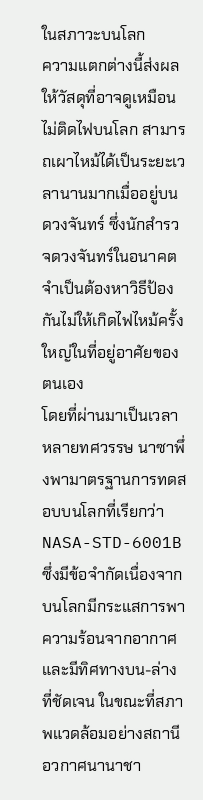ในสภาวะบนโลก
ความแตกต่างนี้ส่งผลให้วัสดุที่อาจดูเหมือนไม่ติดไฟบนโลก สามารถเผาไหม้ได้เป็นระยะเวลานานมากเมื่ออยู่บนดวงจันทร์ ซึ่งนักสำรวจดวงจันทร์ในอนาคตจำเป็นต้องหาวิธีป้องกันไม่ให้เกิดไฟไหม้ครั้งใหญ่ในที่อยู่อาศัยของตนเอง
โดยที่ผ่านมาเป็นเวลาหลายทศวรรษ นาซาพึ่งพามาตรฐานการทดสอบบนโลกที่เรียกว่า NASA-STD-6001B ซึ่งมีข้อจำกัดเนื่องจากบนโลกมีกระแสการพาความร้อนจากอากาศและมีทิศทางบน-ล่างที่ชัดเจน ในขณะที่สภาพแวดล้อมอย่างสถานีอวกาศนานาชา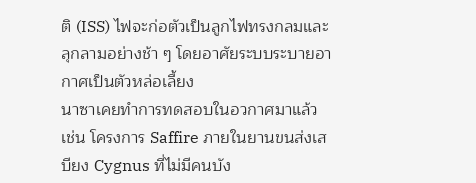ติ (ISS) ไฟจะก่อตัวเป็นลูกไฟทรงกลมและลุกลามอย่างช้า ๆ โดยอาศัยระบบระบายอากาศเป็นตัวหล่อเลี้ยง
นาซาเคยทำการทดสอบในอวกาศมาแล้ว เช่น โครงการ Saffire ภายในยานขนส่งเสบียง Cygnus ที่ไม่มีคนบัง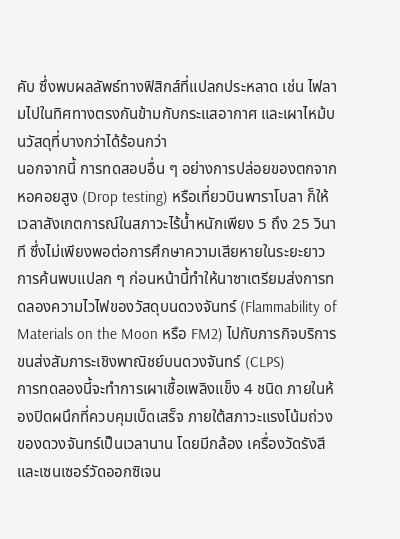คับ ซึ่งพบผลลัพธ์ทางฟิสิกส์ที่แปลกประหลาด เช่น ไฟลามไปในทิศทางตรงกันข้ามกับกระแสอากาศ และเผาไหม้บนวัสดุที่บางกว่าได้ร้อนกว่า
นอกจากนี้ การทดสอบอื่น ๆ อย่างการปล่อยของตกจากหอคอยสูง (Drop testing) หรือเที่ยวบินพาราโบลา ก็ให้เวลาสังเกตการณ์ในสภาวะไร้น้ำหนักเพียง 5 ถึง 25 วินาที ซึ่งไม่เพียงพอต่อการศึกษาความเสียหายในระยะยาว
การค้นพบแปลก ๆ ก่อนหน้านี้ทำให้นาซาเตรียมส่งการทดลองความไวไฟของวัสดุบนดวงจันทร์ (Flammability of Materials on the Moon หรือ FM2) ไปกับภารกิจบริการขนส่งสัมภาระเชิงพาณิชย์บนดวงจันทร์ (CLPS)
การทดลองนี้จะทำการเผาเชื้อเพลิงแข็ง 4 ชนิด ภายในห้องปิดผนึกที่ควบคุมเบ็ดเสร็จ ภายใต้สภาวะแรงโน้มถ่วงของดวงจันทร์เป็นเวลานาน โดยมีกล้อง เครื่องวัดรังสี และเซนเซอร์วัดออกซิเจน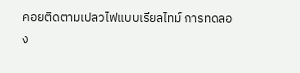คอยติดตามเปลวไฟแบบเรียลไทม์ การทดลอง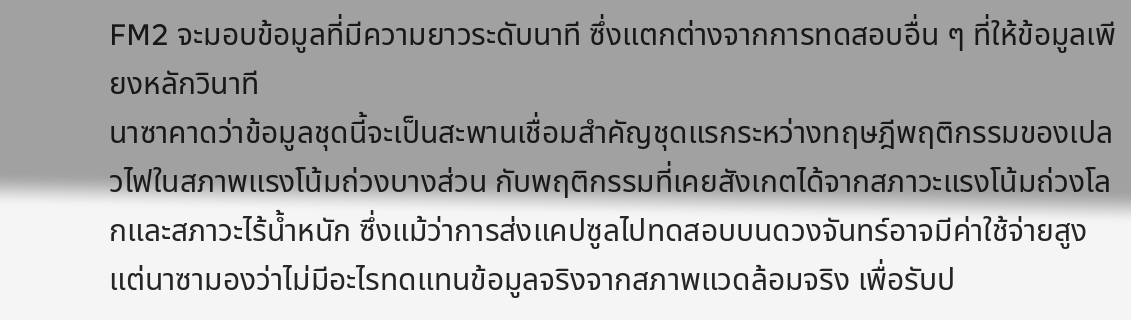FM2 จะมอบข้อมูลที่มีความยาวระดับนาที ซึ่งแตกต่างจากการทดสอบอื่น ๆ ที่ให้ข้อมูลเพียงหลักวินาที
นาซาคาดว่าข้อมูลชุดนี้จะเป็นสะพานเชื่อมสำคัญชุดแรกระหว่างทฤษฎีพฤติกรรมของเปลวไฟในสภาพแรงโน้มถ่วงบางส่วน กับพฤติกรรมที่เคยสังเกตได้จากสภาวะแรงโน้มถ่วงโลกและสภาวะไร้น้ำหนัก ซึ่งแม้ว่าการส่งแคปซูลไปทดสอบบนดวงจันทร์อาจมีค่าใช้จ่ายสูง แต่นาซามองว่าไม่มีอะไรทดแทนข้อมูลจริงจากสภาพแวดล้อมจริง เพื่อรับป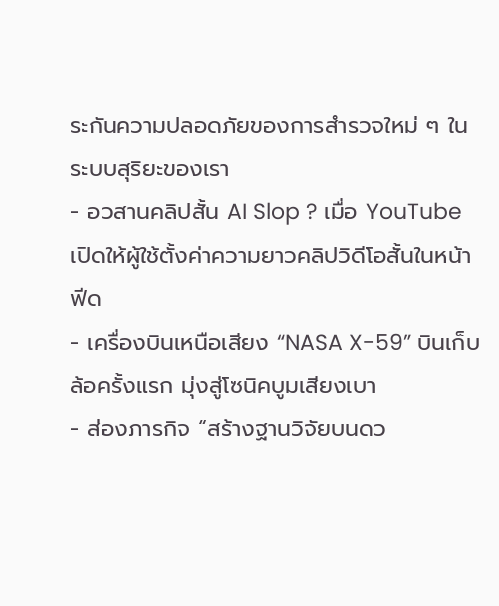ระกันความปลอดภัยของการสำรวจใหม่ ๆ ในระบบสุริยะของเรา
- อวสานคลิปสั้น AI Slop ? เมื่อ YouTube เปิดให้ผู้ใช้ตั้งค่าความยาวคลิปวิดีโอสั้นในหน้าฟีด
- เครื่องบินเหนือเสียง “NASA X-59” บินเก็บล้อครั้งแรก มุ่งสู่โซนิคบูมเสียงเบา
- ส่องภารกิจ “สร้างฐานวิจัยบนดว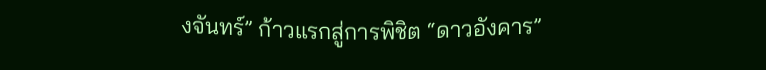งจันทร์” ก้าวแรกสู่การพิชิต “ดาวอังคาร”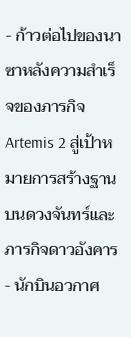- ก้าวต่อไปของนาซาหลังความสำเร็จของภารกิจ Artemis 2 สู่เป้าหมายการสร้างฐานบนดวงจันทร์และภารกิจดาวอังคาร
- นักบินอวกาศ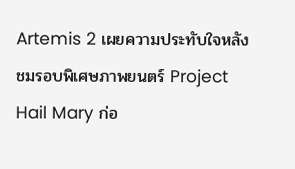Artemis 2 เผยความประทับใจหลังชมรอบพิเศษภาพยนตร์ Project Hail Mary ก่อ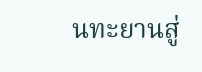นทะยานสู่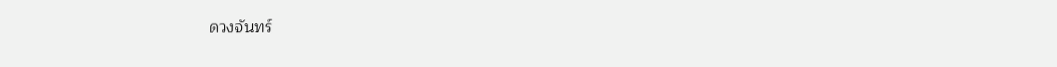ดวงจันทร์